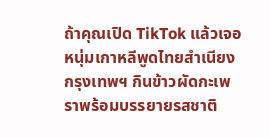ถ้าคุณเปิด TikTok แล้วเจอหนุ่มเกาหลีพูดไทยสำเนียงกรุงเทพฯ กินข้าวผัดกะเพราพร้อมบรรยายรสชาติ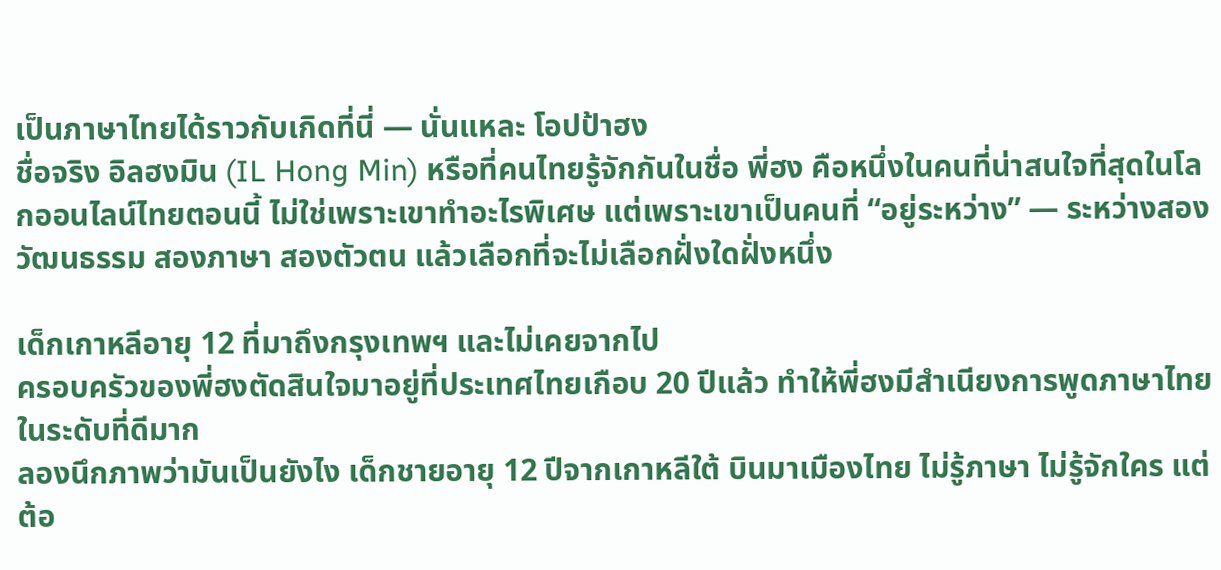เป็นภาษาไทยได้ราวกับเกิดที่นี่ — นั่นแหละ โอปป้าฮง
ชื่อจริง อิลฮงมิน (IL Hong Min) หรือที่คนไทยรู้จักกันในชื่อ พี่ฮง คือหนึ่งในคนที่น่าสนใจที่สุดในโลกออนไลน์ไทยตอนนี้ ไม่ใช่เพราะเขาทำอะไรพิเศษ แต่เพราะเขาเป็นคนที่ “อยู่ระหว่าง” — ระหว่างสองวัฒนธรรม สองภาษา สองตัวตน แล้วเลือกที่จะไม่เลือกฝั่งใดฝั่งหนึ่ง

เด็กเกาหลีอายุ 12 ที่มาถึงกรุงเทพฯ และไม่เคยจากไป
ครอบครัวของพี่ฮงตัดสินใจมาอยู่ที่ประเทศไทยเกือบ 20 ปีแล้ว ทำให้พี่ฮงมีสำเนียงการพูดภาษาไทยในระดับที่ดีมาก
ลองนึกภาพว่ามันเป็นยังไง เด็กชายอายุ 12 ปีจากเกาหลีใต้ บินมาเมืองไทย ไม่รู้ภาษา ไม่รู้จักใคร แต่ต้อ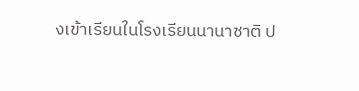งเข้าเรียนในโรงเรียนนานาชาติ ป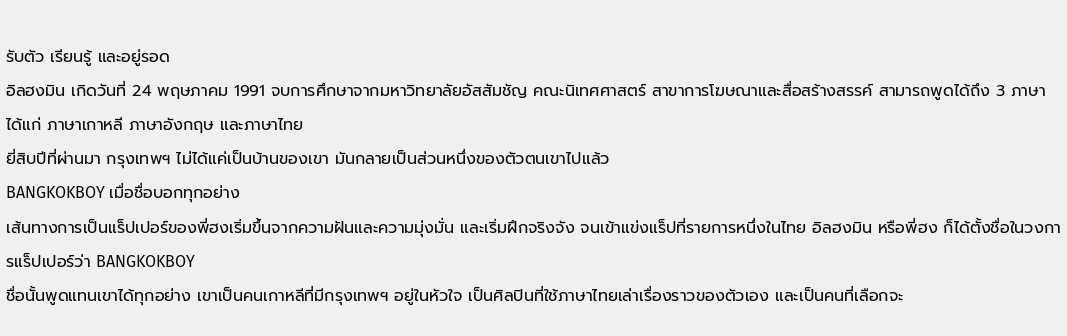รับตัว เรียนรู้ และอยู่รอด
อิลฮงมิน เกิดวันที่ 24 พฤษภาคม 1991 จบการศึกษาจากมหาวิทยาลัยอัสสัมชัญ คณะนิเทศศาสตร์ สาขาการโฆษณาและสื่อสร้างสรรค์ สามารถพูดได้ถึง 3 ภาษา ได้แก่ ภาษาเกาหลี ภาษาอังกฤษ และภาษาไทย
ยี่สิบปีที่ผ่านมา กรุงเทพฯ ไม่ได้แค่เป็นบ้านของเขา มันกลายเป็นส่วนหนึ่งของตัวตนเขาไปแล้ว
BANGKOKBOY เมื่อชื่อบอกทุกอย่าง
เส้นทางการเป็นแร็ปเปอร์ของพี่ฮงเริ่มขึ้นจากความฝันและความมุ่งมั่น และเริ่มฝึกจริงจัง จนเข้าแข่งแร็ปที่รายการหนึ่งในไทย อิลฮงมิน หรือพี่ฮง ก็ได้ตั้งชื่อในวงการแร็ปเปอร์ว่า BANGKOKBOY
ชื่อนั้นพูดแทนเขาได้ทุกอย่าง เขาเป็นคนเกาหลีที่มีกรุงเทพฯ อยู่ในหัวใจ เป็นศิลปินที่ใช้ภาษาไทยเล่าเรื่องราวของตัวเอง และเป็นคนที่เลือกจะ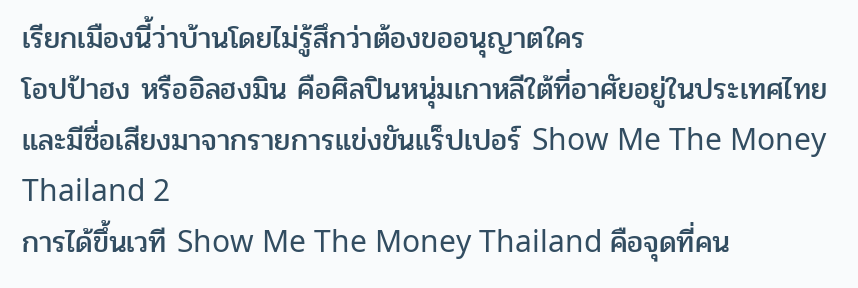เรียกเมืองนี้ว่าบ้านโดยไม่รู้สึกว่าต้องขออนุญาตใคร
โอปป้าฮง หรืออิลฮงมิน คือศิลปินหนุ่มเกาหลีใต้ที่อาศัยอยู่ในประเทศไทย และมีชื่อเสียงมาจากรายการแข่งขันแร็ปเปอร์ Show Me The Money Thailand 2
การได้ขึ้นเวที Show Me The Money Thailand คือจุดที่คน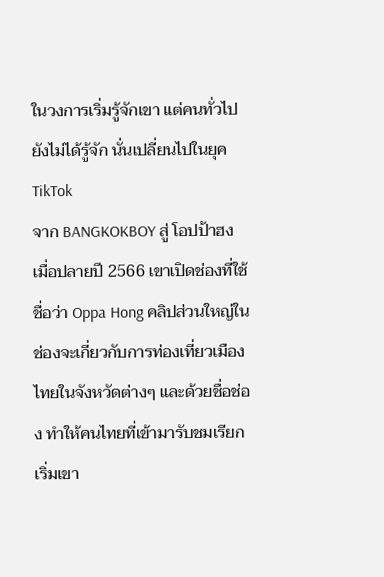ในวงการเริ่มรู้จักเขา แต่คนทั่วไปยังไม่ได้รู้จัก นั่นเปลี่ยนไปในยุค TikTok
จาก BANGKOKBOY สู่ โอปป้าฮง
เมื่อปลายปี 2566 เขาเปิดช่องที่ใช้ชื่อว่า Oppa Hong คลิปส่วนใหญ่ในช่องจะเกี่ยวกับการท่องเที่ยวเมืองไทยในจังหวัดต่างๆ และด้วยชื่อช่อง ทำให้คนไทยที่เข้ามารับชมเรียกเริ่มเขา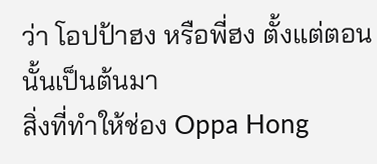ว่า โอปป้าฮง หรือพี่ฮง ตั้งแต่ตอนนั้นเป็นต้นมา
สิ่งที่ทำให้ช่อง Oppa Hong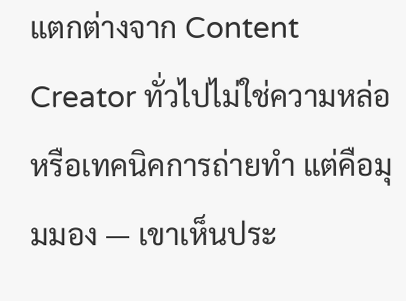แตกต่างจาก Content Creator ทั่วไปไม่ใช่ความหล่อหรือเทคนิคการถ่ายทำ แต่คือมุมมอง — เขาเห็นประ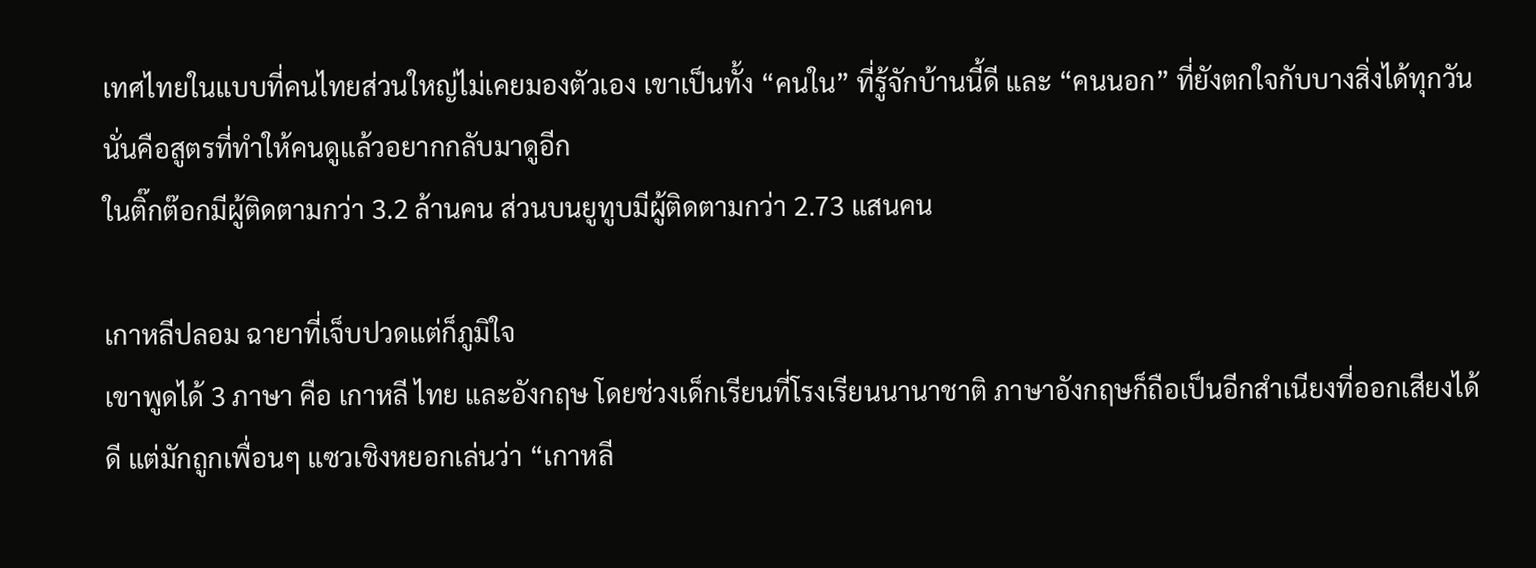เทศไทยในแบบที่คนไทยส่วนใหญ่ไม่เคยมองตัวเอง เขาเป็นทั้ง “คนใน” ที่รู้จักบ้านนี้ดี และ “คนนอก” ที่ยังตกใจกับบางสิ่งได้ทุกวัน
นั่นคือสูตรที่ทำให้คนดูแล้วอยากกลับมาดูอีก
ในติ๊กต๊อกมีผู้ติดตามกว่า 3.2 ล้านคน ส่วนบนยูทูบมีผู้ติดตามกว่า 2.73 แสนคน

เกาหลีปลอม ฉายาที่เจ็บปวดแต่ก็ภูมิใจ
เขาพูดได้ 3 ภาษา คือ เกาหลี ไทย และอังกฤษ โดยช่วงเด็กเรียนที่โรงเรียนนานาชาติ ภาษาอังกฤษก็ถือเป็นอีกสำเนียงที่ออกเสียงได้ดี แต่มักถูกเพื่อนๆ แซวเชิงหยอกเล่นว่า “เกาหลี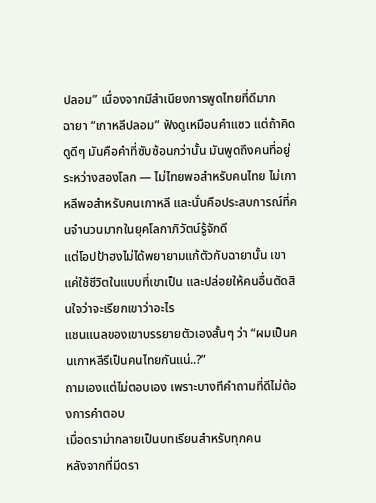ปลอม” เนื่องจากมีสำเนียงการพูดไทยที่ดีมาก
ฉายา “เกาหลีปลอม” ฟังดูเหมือนคำแซว แต่ถ้าคิดดูดีๆ มันคือคำที่ซับซ้อนกว่านั้น มันพูดถึงคนที่อยู่ระหว่างสองโลก — ไม่ไทยพอสำหรับคนไทย ไม่เกาหลีพอสำหรับคนเกาหลี และนั่นคือประสบการณ์ที่คนจำนวนมากในยุคโลกาภิวัตน์รู้จักดี
แต่โอปป้าฮงไม่ได้พยายามแก้ตัวกับฉายานั้น เขาแค่ใช้ชีวิตในแบบที่เขาเป็น และปล่อยให้คนอื่นตัดสินใจว่าจะเรียกเขาว่าอะไร
แชนแนลของเขาบรรยายตัวเองสั้นๆ ว่า “ผมเป็นคนเกาหลีรึเป็นคนไทยกันแน่..?”
ถามเองแต่ไม่ตอบเอง เพราะบางทีคำถามที่ดีไม่ต้องการคำตอบ
เมื่อดราม่ากลายเป็นบทเรียนสำหรับทุกคน
หลังจากที่มีดรา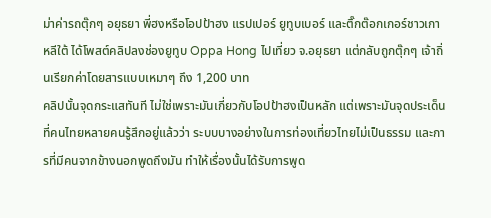ม่าค่ารถตุ๊กๆ อยุธยา พี่ฮงหรือโอปป้าฮง แรปเปอร์ ยูทูบเบอร์ และติ๊กต๊อกเกอร์ชาวเกาหลีใต้ ได้โพสต์คลิปลงช่องยูทูบ Oppa Hong ไปเที่ยว จ.อยุธยา แต่กลับถูกตุ๊กๆ เจ้าถิ่นเรียกค่าโดยสารแบบเหมาๆ ถึง 1,200 บาท
คลิปนั้นจุดกระแสทันที ไม่ใช่เพราะมันเกี่ยวกับโอปป้าฮงเป็นหลัก แต่เพราะมันจุดประเด็นที่คนไทยหลายคนรู้สึกอยู่แล้วว่า ระบบบางอย่างในการท่องเที่ยวไทยไม่เป็นธรรม และการที่มีคนจากข้างนอกพูดถึงมัน ทำให้เรื่องนั้นได้รับการพูด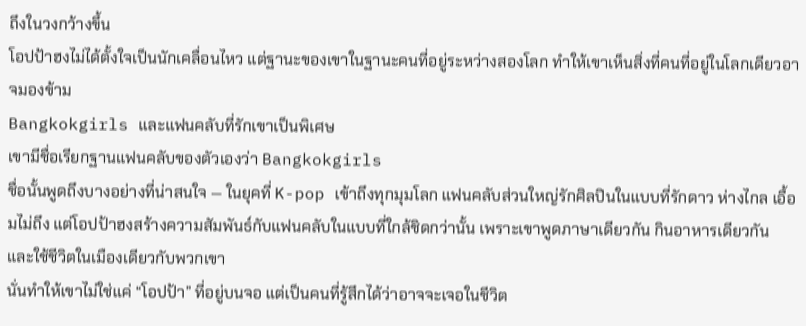ถึงในวงกว้างขึ้น
โอปป้าฮงไม่ได้ตั้งใจเป็นนักเคลื่อนไหว แต่ฐานะของเขาในฐานะคนที่อยู่ระหว่างสองโลก ทำให้เขาเห็นสิ่งที่คนที่อยู่ในโลกเดียวอาจมองข้าม
Bangkokgirls และแฟนคลับที่รักเขาเป็นพิเศษ
เขามีชื่อเรียกฐานแฟนคลับของตัวเองว่า Bangkokgirls
ชื่อนั้นพูดถึงบางอย่างที่น่าสนใจ — ในยุคที่ K-pop เข้าถึงทุกมุมโลก แฟนคลับส่วนใหญ่รักศิลปินในแบบที่รักดาว ห่างไกล เอื้อมไม่ถึง แต่โอปป้าฮงสร้างความสัมพันธ์กับแฟนคลับในแบบที่ใกล้ชิดกว่านั้น เพราะเขาพูดภาษาเดียวกัน กินอาหารเดียวกัน และใช้ชีวิตในเมืองเดียวกับพวกเขา
นั่นทำให้เขาไม่ใช่แค่ “โอปป้า” ที่อยู่บนจอ แต่เป็นคนที่รู้สึกได้ว่าอาจจะเจอในชีวิต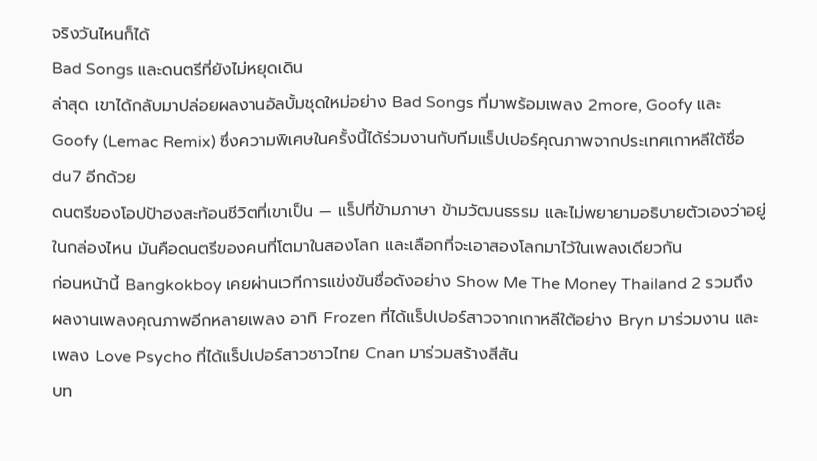จริงวันไหนก็ได้
Bad Songs และดนตรีที่ยังไม่หยุดเดิน
ล่าสุด เขาได้กลับมาปล่อยผลงานอัลบั้มชุดใหม่อย่าง Bad Songs ที่มาพร้อมเพลง 2more, Goofy และ Goofy (Lemac Remix) ซึ่งความพิเศษในครั้งนี้ได้ร่วมงานกับทีมแร็ปเปอร์คุณภาพจากประเทศเกาหลีใต้ชื่อ du7 อีกด้วย
ดนตรีของโอปป้าฮงสะท้อนชีวิตที่เขาเป็น — แร็ปที่ข้ามภาษา ข้ามวัฒนธรรม และไม่พยายามอธิบายตัวเองว่าอยู่ในกล่องไหน มันคือดนตรีของคนที่โตมาในสองโลก และเลือกที่จะเอาสองโลกมาไว้ในเพลงเดียวกัน
ก่อนหน้านี้ Bangkokboy เคยผ่านเวทีการแข่งขันชื่อดังอย่าง Show Me The Money Thailand 2 รวมถึงผลงานเพลงคุณภาพอีกหลายเพลง อาทิ Frozen ที่ได้แร็ปเปอร์สาวจากเกาหลีใต้อย่าง Bryn มาร่วมงาน และเพลง Love Psycho ที่ได้แร็ปเปอร์สาวชาวไทย Cnan มาร่วมสร้างสีสัน
บท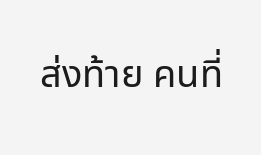ส่งท้าย คนที่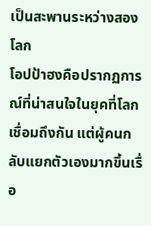เป็นสะพานระหว่างสองโลก
โอปป้าฮงคือปรากฏการณ์ที่น่าสนใจในยุคที่โลกเชื่อมถึงกัน แต่ผู้คนกลับแยกตัวเองมากขึ้นเรื่อ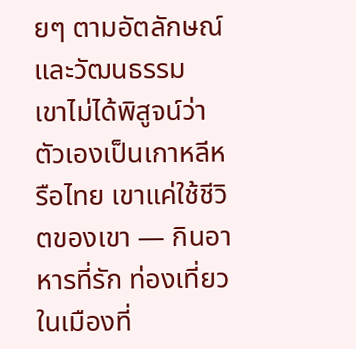ยๆ ตามอัตลักษณ์และวัฒนธรรม
เขาไม่ได้พิสูจน์ว่าตัวเองเป็นเกาหลีหรือไทย เขาแค่ใช้ชีวิตของเขา — กินอาหารที่รัก ท่องเที่ยวในเมืองที่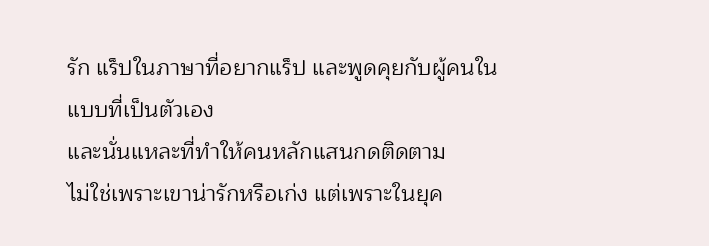รัก แร็ปในภาษาที่อยากแร็ป และพูดคุยกับผู้คนในแบบที่เป็นตัวเอง
และนั่นแหละที่ทำให้คนหลักแสนกดติดตาม
ไม่ใช่เพราะเขาน่ารักหรือเก่ง แต่เพราะในยุค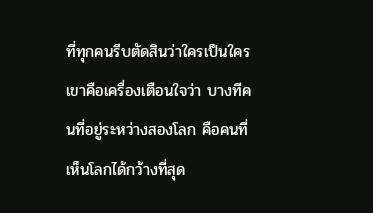ที่ทุกคนรีบตัดสินว่าใครเป็นใคร เขาคือเครื่องเตือนใจว่า บางทีคนที่อยู่ระหว่างสองโลก คือคนที่เห็นโลกได้กว้างที่สุด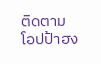ติดตาม โอปป้าฮง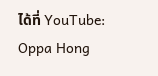ได้ที่ YouTube: Oppa Hong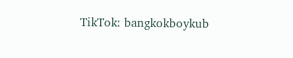TikTok: bangkokboykub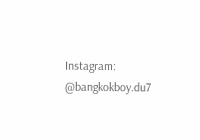Instagram: @bangkokboy.du7